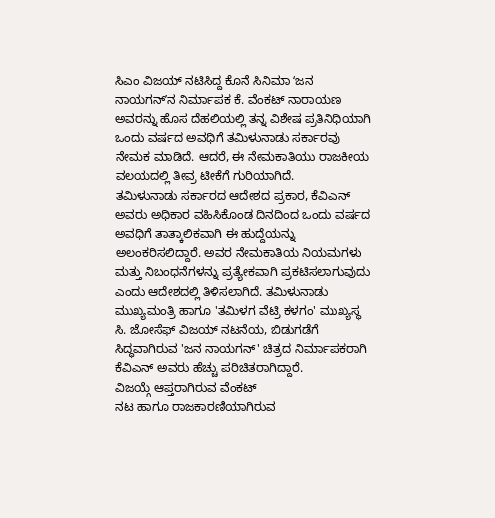ಸಿಎಂ ವಿಜಯ್ ನಟಿಸಿದ್ದ ಕೊನೆ ಸಿನಿಮಾ ʻಜನ ನಾಯಗನ್ʼನ ನಿರ್ಮಾಪಕ ಕೆ. ವೆಂಕಟ್ ನಾರಾಯಣ ಅವರನ್ನು ಹೊಸ ದೆಹಲಿಯಲ್ಲಿ ತನ್ನ ವಿಶೇಷ ಪ್ರತಿನಿಧಿಯಾಗಿ ಒಂದು ವರ್ಷದ ಅವಧಿಗೆ ತಮಿಳುನಾಡು ಸರ್ಕಾರವು ನೇಮಕ ಮಾಡಿದೆ. ಆದರೆ, ಈ ನೇಮಕಾತಿಯು ರಾಜಕೀಯ ವಲಯದಲ್ಲಿ ತೀವ್ರ ಟೀಕೆಗೆ ಗುರಿಯಾಗಿದೆ.
ತಮಿಳುನಾಡು ಸರ್ಕಾರದ ಆದೇಶದ ಪ್ರಕಾರ, ಕೆವಿಎನ್ ಅವರು ಅಧಿಕಾರ ವಹಿಸಿಕೊಂಡ ದಿನದಿಂದ ಒಂದು ವರ್ಷದ ಅವಧಿಗೆ ತಾತ್ಕಾಲಿಕವಾಗಿ ಈ ಹುದ್ದೆಯನ್ನು ಅಲಂಕರಿಸಲಿದ್ದಾರೆ. ಅವರ ನೇಮಕಾತಿಯ ನಿಯಮಗಳು ಮತ್ತು ನಿಬಂಧನೆಗಳನ್ನು ಪ್ರತ್ಯೇಕವಾಗಿ ಪ್ರಕಟಿಸಲಾಗುವುದು ಎಂದು ಆದೇಶದಲ್ಲಿ ತಿಳಿಸಲಾಗಿದೆ. ತಮಿಳುನಾಡು ಮುಖ್ಯಮಂತ್ರಿ ಹಾಗೂ 'ತಮಿಳಗ ವೆಟ್ರಿ ಕಳಗಂ' ಮುಖ್ಯಸ್ಥ ಸಿ. ಜೋಸೆಫ್ ವಿಜಯ್ ನಟನೆಯ, ಬಿಡುಗಡೆಗೆ ಸಿದ್ಧವಾಗಿರುವ 'ಜನ ನಾಯಗನ್' ಚಿತ್ರದ ನಿರ್ಮಾಪಕರಾಗಿ ಕೆವಿಎನ್ ಅವರು ಹೆಚ್ಚು ಪರಿಚಿತರಾಗಿದ್ದಾರೆ.
ವಿಜಯ್ಗೆ ಆಪ್ತರಾಗಿರುವ ವೆಂಕಟ್
ನಟ ಹಾಗೂ ರಾಜಕಾರಣಿಯಾಗಿರುವ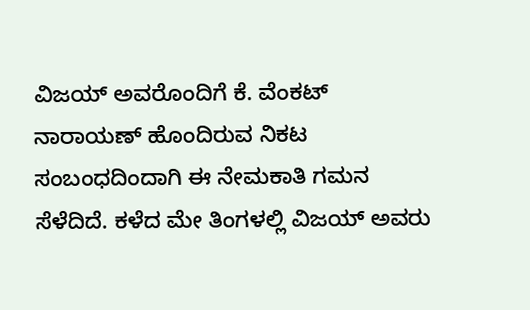ವಿಜಯ್ ಅವರೊಂದಿಗೆ ಕೆ. ವೆಂಕಟ್ ನಾರಾಯಣ್ ಹೊಂದಿರುವ ನಿಕಟ ಸಂಬಂಧದಿಂದಾಗಿ ಈ ನೇಮಕಾತಿ ಗಮನ ಸೆಳೆದಿದೆ. ಕಳೆದ ಮೇ ತಿಂಗಳಲ್ಲಿ ವಿಜಯ್ ಅವರು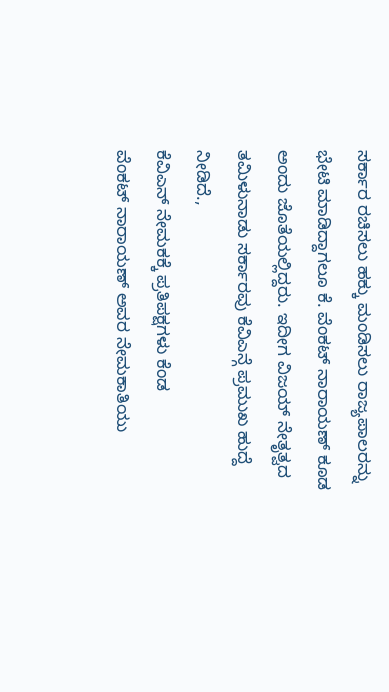ಸರ್ಕಾರ ರಚಿಸಲು ಹಕ್ಕು ಮಂಡಿಸಲು ರಾಜ್ಯಪಾಲರನ್ನು ಭೇಟಿ ಮಾಡಿದ್ದಾಗಲೂ ಕೆ. ವೆಂಕಟ್ ನಾರಾಯಣ್ ಕೂಡ ಅಂದು ಜೊತೆಯಲ್ಲಿದ್ದರು. ಇದೀಗ ವಿಜಯ್ ನೇತೃತ್ವದ ತಮಿಳುನಾಡು ಸರ್ಕಾರವು ಕೆವಿಎನ್ಗೆ ಪ್ರಮುಖ ಹುದ್ದೆ ನೀಡಿದೆ.,
ಕೆವಿಎನ್ ನೇಮಕಕ್ಕೆ ಪ್ರತಿಪಕ್ಷಗಳು ಕೆಂಡ
ವೆಂಕಟ್ ನಾರಾಯಣ್ ಅವರ ನೇಮಕಾತಿಯು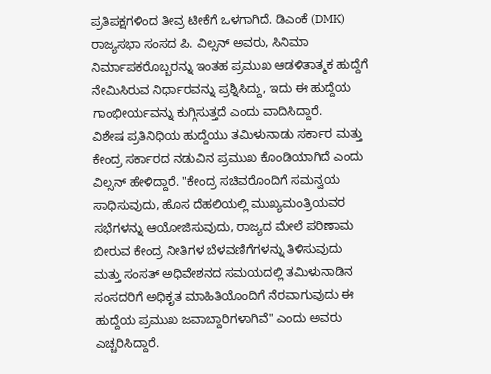ಪ್ರತಿಪಕ್ಷಗಳಿಂದ ತೀವ್ರ ಟೀಕೆಗೆ ಒಳಗಾಗಿದೆ. ಡಿಎಂಕೆ (DMK) ರಾಜ್ಯಸಭಾ ಸಂಸದ ಪಿ. ವಿಲ್ಸನ್ ಅವರು, ಸಿನಿಮಾ ನಿರ್ಮಾಪಕರೊಬ್ಬರನ್ನು ಇಂತಹ ಪ್ರಮುಖ ಆಡಳಿತಾತ್ಮಕ ಹುದ್ದೆಗೆ ನೇಮಿಸಿರುವ ನಿರ್ಧಾರವನ್ನು ಪ್ರಶ್ನಿಸಿದ್ದು, ಇದು ಈ ಹುದ್ದೆಯ ಗಾಂಭೀರ್ಯವನ್ನು ಕುಗ್ಗಿಸುತ್ತದೆ ಎಂದು ವಾದಿಸಿದ್ದಾರೆ.
ವಿಶೇಷ ಪ್ರತಿನಿಧಿಯ ಹುದ್ದೆಯು ತಮಿಳುನಾಡು ಸರ್ಕಾರ ಮತ್ತು ಕೇಂದ್ರ ಸರ್ಕಾರದ ನಡುವಿನ ಪ್ರಮುಖ ಕೊಂಡಿಯಾಗಿದೆ ಎಂದು ವಿಲ್ಸನ್ ಹೇಳಿದ್ದಾರೆ. "ಕೇಂದ್ರ ಸಚಿವರೊಂದಿಗೆ ಸಮನ್ವಯ ಸಾಧಿಸುವುದು, ಹೊಸ ದೆಹಲಿಯಲ್ಲಿ ಮುಖ್ಯಮಂತ್ರಿಯವರ ಸಭೆಗಳನ್ನು ಆಯೋಜಿಸುವುದು, ರಾಜ್ಯದ ಮೇಲೆ ಪರಿಣಾಮ ಬೀರುವ ಕೇಂದ್ರ ನೀತಿಗಳ ಬೆಳವಣಿಗೆಗಳನ್ನು ತಿಳಿಸುವುದು ಮತ್ತು ಸಂಸತ್ ಅಧಿವೇಶನದ ಸಮಯದಲ್ಲಿ ತಮಿಳುನಾಡಿನ ಸಂಸದರಿಗೆ ಅಧಿಕೃತ ಮಾಹಿತಿಯೊಂದಿಗೆ ನೆರವಾಗುವುದು ಈ ಹುದ್ದೆಯ ಪ್ರಮುಖ ಜವಾಬ್ದಾರಿಗಳಾಗಿವೆ" ಎಂದು ಅವರು ಎಚ್ಚರಿಸಿದ್ದಾರೆ.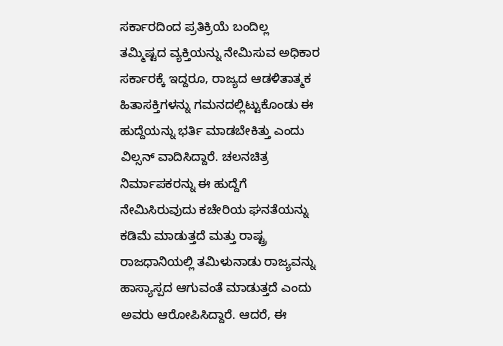ಸರ್ಕಾರದಿಂದ ಪ್ರತಿಕ್ರಿಯೆ ಬಂದಿಲ್ಲ
ತಮ್ಮಿಷ್ಟದ ವ್ಯಕ್ತಿಯನ್ನು ನೇಮಿಸುವ ಅಧಿಕಾರ ಸರ್ಕಾರಕ್ಕೆ ಇದ್ದರೂ, ರಾಜ್ಯದ ಆಡಳಿತಾತ್ಮಕ ಹಿತಾಸಕ್ತಿಗಳನ್ನು ಗಮನದಲ್ಲಿಟ್ಟುಕೊಂಡು ಈ ಹುದ್ದೆಯನ್ನು ಭರ್ತಿ ಮಾಡಬೇಕಿತ್ತು ಎಂದು ವಿಲ್ಸನ್ ವಾದಿಸಿದ್ದಾರೆ. ಚಲನಚಿತ್ರ ನಿರ್ಮಾಪಕರನ್ನು ಈ ಹುದ್ದೆಗೆ ನೇಮಿಸಿರುವುದು ಕಚೇರಿಯ ಘನತೆಯನ್ನು ಕಡಿಮೆ ಮಾಡುತ್ತದೆ ಮತ್ತು ರಾಷ್ಟ್ರ ರಾಜಧಾನಿಯಲ್ಲಿ ತಮಿಳುನಾಡು ರಾಜ್ಯವನ್ನು ಹಾಸ್ಯಾಸ್ಪದ ಆಗುವಂತೆ ಮಾಡುತ್ತದೆ ಎಂದು ಅವರು ಆರೋಪಿಸಿದ್ದಾರೆ. ಆದರೆ, ಈ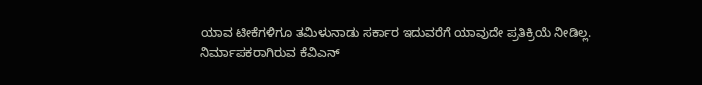ಯಾವ ಟೀಕೆಗಳಿಗೂ ತಮಿಳುನಾಡು ಸರ್ಕಾರ ಇದುವರೆಗೆ ಯಾವುದೇ ಪ್ರತಿಕ್ರಿಯೆ ನೀಡಿಲ್ಲ.
ನಿರ್ಮಾಪಕರಾಗಿರುವ ಕೆವಿಎನ್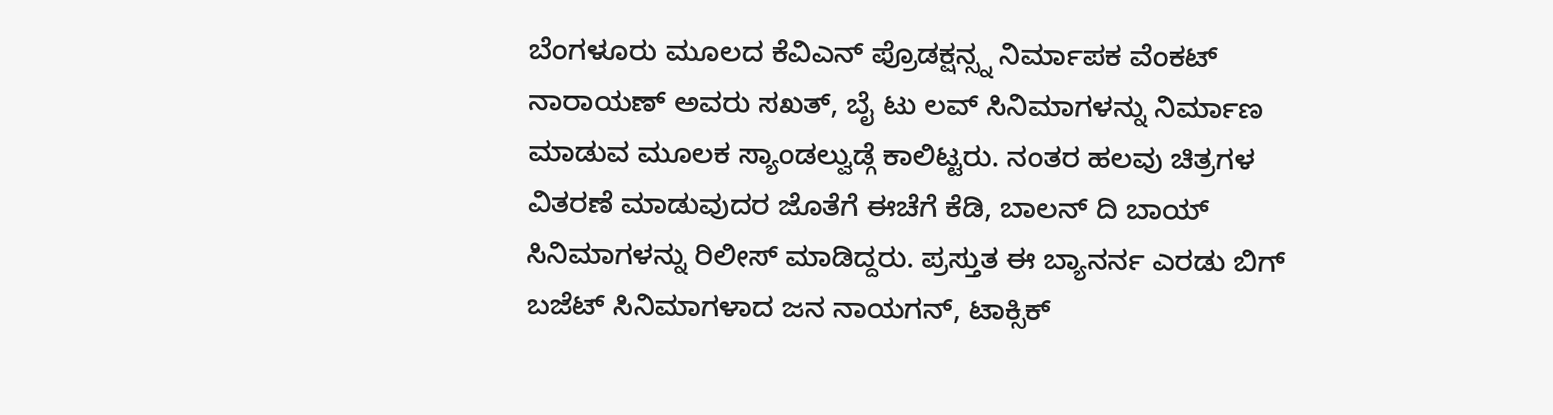ಬೆಂಗಳೂರು ಮೂಲದ ಕೆವಿಎನ್ ಪ್ರೊಡಕ್ಷನ್ಸ್ನ ನಿರ್ಮಾಪಕ ವೆಂಕಟ್ ನಾರಾಯಣ್ ಅವರು ಸಖತ್, ಬೈ ಟು ಲವ್ ಸಿನಿಮಾಗಳನ್ನು ನಿರ್ಮಾಣ ಮಾಡುವ ಮೂಲಕ ಸ್ಯಾಂಡಲ್ವುಡ್ಗೆ ಕಾಲಿಟ್ಟರು. ನಂತರ ಹಲವು ಚಿತ್ರಗಳ ವಿತರಣೆ ಮಾಡುವುದರ ಜೊತೆಗೆ ಈಚೆಗೆ ಕೆಡಿ, ಬಾಲನ್ ದಿ ಬಾಯ್ ಸಿನಿಮಾಗಳನ್ನು ರಿಲೀಸ್ ಮಾಡಿದ್ದರು. ಪ್ರಸ್ತುತ ಈ ಬ್ಯಾನರ್ನ ಎರಡು ಬಿಗ್ ಬಜೆಟ್ ಸಿನಿಮಾಗಳಾದ ಜನ ನಾಯಗನ್, ಟಾಕ್ಸಿಕ್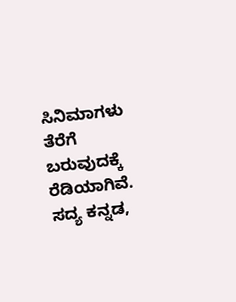ಸಿನಿಮಾಗಳು ತೆರೆಗೆ ಬರುವುದಕ್ಕೆ ರೆಡಿಯಾಗಿವೆ. ಸದ್ಯ ಕನ್ನಡ,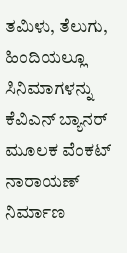ತಮಿಳು, ತೆಲುಗು, ಹಿಂದಿಯಲ್ಲೂ ಸಿನಿಮಾಗಳನ್ನು ಕೆವಿಎನ್ ಬ್ಯಾನರ್ ಮೂಲಕ ವೆಂಕಟ್ ನಾರಾಯಣ್ ನಿರ್ಮಾಣ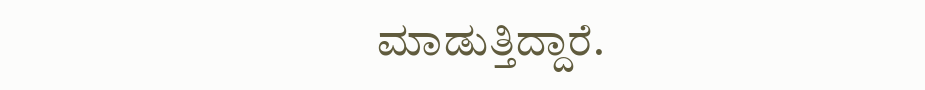ಮಾಡುತ್ತಿದ್ದಾರೆ.